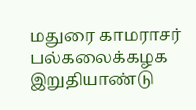மதுரை காமராசர் பல்கலைக்கழக இறுதியாண்டு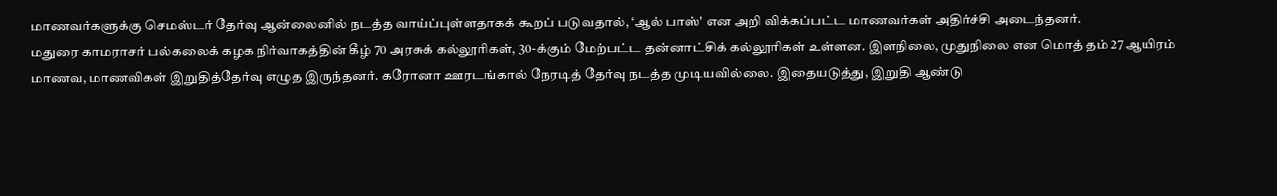மாணவர்களுக்கு செமஸ்டர் தேர்வு ஆன்லைனில் நடத்த வாய்ப்புள்ளதாகக் கூறப் படுவதால், ‘ஆல் பாஸ்' என அறி விக்கப்பட்ட மாணவர்கள் அதிர்ச்சி அடைந்தனர்.
மதுரை காமராசர் பல்கலைக் கழக நிர்வாகத்தின் கீழ் 70 அரசுக் கல்லூரிகள், 30-க்கும் மேற்பட்ட தன்னாட்சிக் கல்லூரிகள் உள்ளன. இளநிலை, முதுநிலை என மொத் தம் 27 ஆயிரம் மாணவ, மாணவிகள் இறுதித்தேர்வு எழுத இருந்தனர். கரோனா ஊரடங்கால் நேரடித் தேர்வு நடத்த முடியவில்லை. இதையடுத்து, இறுதி ஆண்டு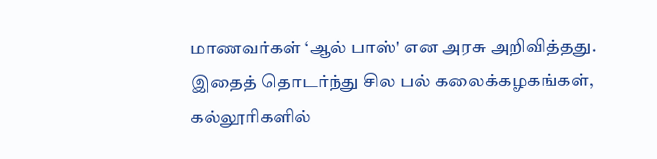மாணவர்கள் ‘ஆல் பாஸ்' என அரசு அறிவித்தது. இதைத் தொடர்ந்து சில பல் கலைக்கழகங்கள், கல்லூரிகளில்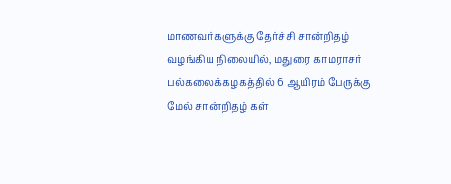மாணவர்களுக்கு தேர்ச்சி சான்றிதழ் வழங்கிய நிலையில், மதுரை காமராசர் பல்கலைக்கழகத்தில் 6 ஆயிரம் பேருக்கு மேல் சான்றிதழ் கள்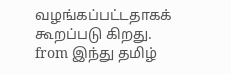வழங்கப்பட்டதாகக் கூறப்படு கிறது.
from இந்து தமிழ்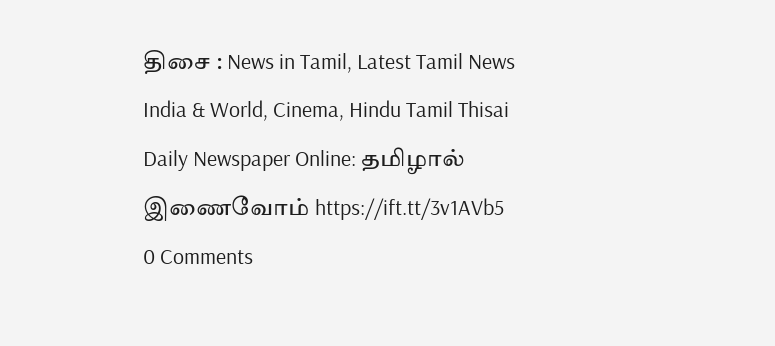திசை : News in Tamil, Latest Tamil News India & World, Cinema, Hindu Tamil Thisai Daily Newspaper Online: தமிழால் இணைவோம் https://ift.tt/3v1AVb5
0 Comments